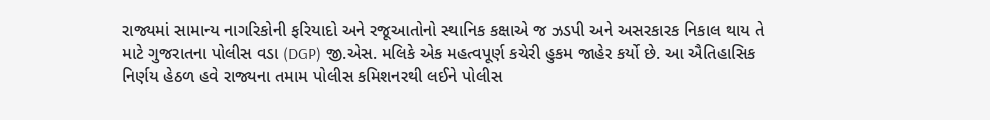રાજ્યમાં સામાન્ય નાગરિકોની ફરિયાદો અને રજૂઆતોનો સ્થાનિક કક્ષાએ જ ઝડપી અને અસરકારક નિકાલ થાય તે માટે ગુજરાતના પોલીસ વડા (DGP) જી.એસ. મલિકે એક મહત્વપૂર્ણ કચેરી હુકમ જાહેર કર્યો છે. આ ઐતિહાસિક નિર્ણય હેઠળ હવે રાજ્યના તમામ પોલીસ કમિશનરથી લઈને પોલીસ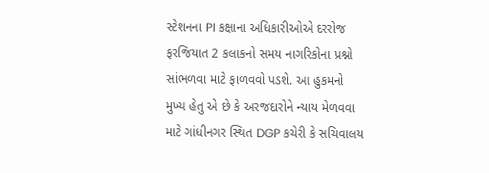સ્ટેશનના PI કક્ષાના અધિકારીઓએ દરરોજ ફરજિયાત 2 કલાકનો સમય નાગરિકોના પ્રશ્નો સાંભળવા માટે ફાળવવો પડશે. આ હુકમનો મુખ્ય હેતુ એ છે કે અરજદારોને ન્યાય મેળવવા માટે ગાંધીનગર સ્થિત DGP કચેરી કે સચિવાલય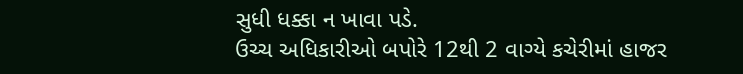સુધી ધક્કા ન ખાવા પડે.
ઉચ્ચ અધિકારીઓ બપોરે 12થી 2 વાગ્યે કચેરીમાં હાજર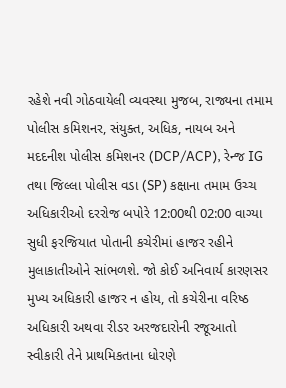રહેશે નવી ગોઠવાયેલી વ્યવસ્થા મુજબ, રાજ્યના તમામ પોલીસ કમિશનર, સંયુક્ત, અધિક, નાયબ અને મદદનીશ પોલીસ કમિશનર (DCP/ACP), રેન્જ IG તથા જિલ્લા પોલીસ વડા (SP) કક્ષાના તમામ ઉચ્ચ અધિકારીઓ દરરોજ બપોરે 12:00થી 02:00 વાગ્યા સુધી ફરજિયાત પોતાની કચેરીમાં હાજર રહીને મુલાકાતીઓને સાંભળશે. જો કોઈ અનિવાર્ય કારણસર મુખ્ય અધિકારી હાજર ન હોય, તો કચેરીના વરિષ્ઠ અધિકારી અથવા રીડર અરજદારોની રજૂઆતો સ્વીકારી તેને પ્રાથમિકતાના ધોરણે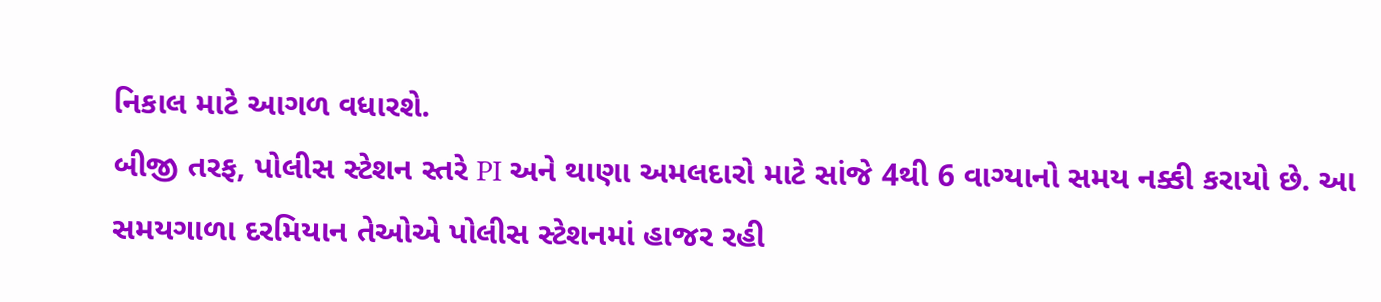નિકાલ માટે આગળ વધારશે.
બીજી તરફ, પોલીસ સ્ટેશન સ્તરે PI અને થાણા અમલદારો માટે સાંજે 4થી 6 વાગ્યાનો સમય નક્કી કરાયો છે. આ સમયગાળા દરમિયાન તેઓએ પોલીસ સ્ટેશનમાં હાજર રહી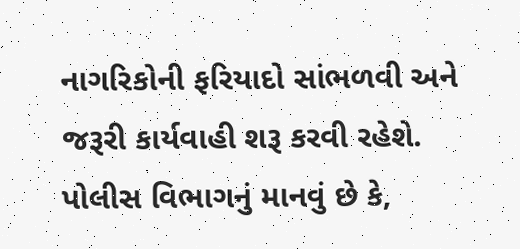નાગરિકોની ફરિયાદો સાંભળવી અને જરૂરી કાર્યવાહી શરૂ કરવી રહેશે. પોલીસ વિભાગનું માનવું છે કે,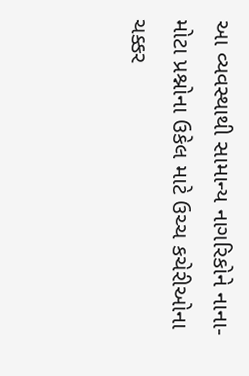આ વ્યવસ્થાથી સામાન્ય નાગરિકોને નાના-મોટા પ્રશ્નોના ઉકેલ માટે ઉચ્ચ કચેરીઓના ચક્કર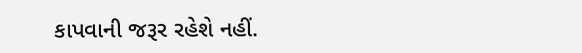કાપવાની જરૂર રહેશે નહીં.